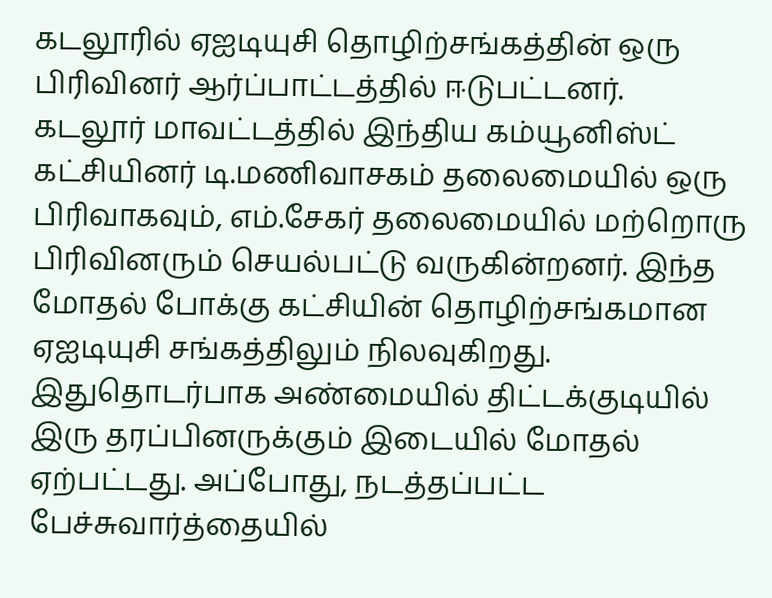கடலூரில் ஏஐடியுசி தொழிற்சங்கத்தின் ஒரு பிரிவினர் ஆர்ப்பாட்டத்தில் ஈடுபட்டனர்.
கடலூர் மாவட்டத்தில் இந்திய கம்யூனிஸ்ட் கட்சியினர் டி.மணிவாசகம் தலைமையில் ஒரு பிரிவாகவும், எம்.சேகர் தலைமையில் மற்றொரு பிரிவினரும் செயல்பட்டு வருகின்றனர். இந்த மோதல் போக்கு கட்சியின் தொழிற்சங்கமான ஏஐடியுசி சங்கத்திலும் நிலவுகிறது. இதுதொடர்பாக அண்மையில் திட்டக்குடியில் இரு தரப்பினருக்கும் இடையில் மோதல் ஏற்பட்டது. அப்போது, நடத்தப்பட்ட பேச்சுவார்த்தையில்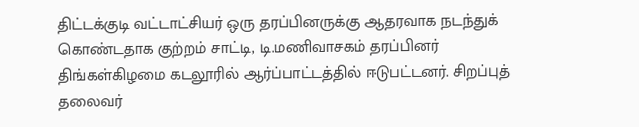திட்டக்குடி வட்டாட்சியர் ஒரு தரப்பினருக்கு ஆதரவாக நடந்துக் கொண்டதாக குற்றம் சாட்டி, டி.மணிவாசகம் தரப்பினர் திங்கள்கிழமை கடலூரில் ஆர்ப்பாட்டத்தில் ஈடுபட்டனர். சிறப்புத் தலைவர்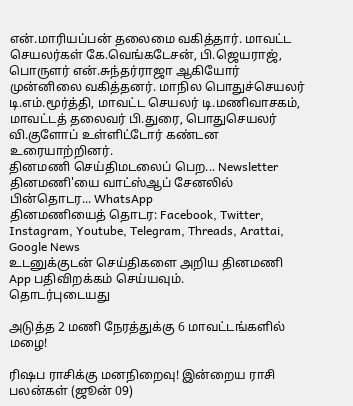என்.மாரியப்பன் தலைமை வகித்தார். மாவட்ட செயலர்கள் கே.வெங்கடேசன், பி.ஜெயராஜ், பொருளர் என்.சுந்தர்ராஜா ஆகியோர் முன்னிலை வகித்தனர். மாநில பொதுச்செயலர் டி.எம்.மூர்த்தி, மாவட்ட செயலர் டி.மணிவாசகம், மாவட்டத் தலைவர் பி.துரை, பொதுசெயலர் வி.குளோப் உள்ளிட்டோர் கண்டன உரையாற்றினர்.
தினமணி செய்திமடலைப் பெற... Newsletter
தினமணி'யை வாட்ஸ்ஆப் சேனலில் பின்தொடர... WhatsApp
தினமணியைத் தொடர: Facebook, Twitter, Instagram, Youtube, Telegram, Threads, Arattai, Google News
உடனுக்குடன் செய்திகளை அறிய தினமணி App பதிவிறக்கம் செய்யவும்.
தொடர்புடையது

அடுத்த 2 மணி நேரத்துக்கு 6 மாவட்டங்களில் மழை!

ரிஷப ராசிக்கு மனநிறைவு! இன்றைய ராசி பலன்கள் (ஜூன் 09)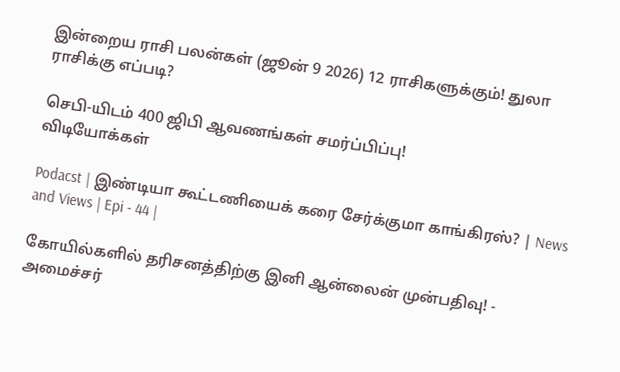இன்றைய ராசி பலன்கள் (ஜூன் 9 2026) 12 ராசிகளுக்கும்! துலா ராசிக்கு எப்படி?

செபி-யிடம் 400 ஜிபி ஆவணங்கள் சமர்ப்பிப்பு!
விடியோக்கள்

Podacst | இண்டியா கூட்டணியைக் கரை சேர்க்குமா காங்கிரஸ்? | News and Views | Epi - 44 |

கோயில்களில் தரிசனத்திற்கு இனி ஆன்லைன் முன்பதிவு! - அமைச்சர்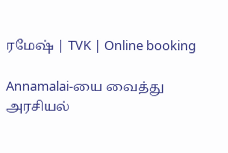ரமேஷ் | TVK | Online booking

Annamalai-யை வைத்து அரசியல்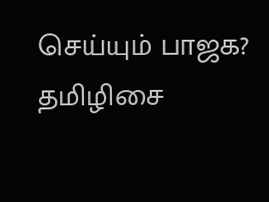செய்யும் பாஜக? தமிழிசை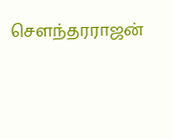சௌந்தரராஜன்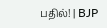பதில்! | BJP